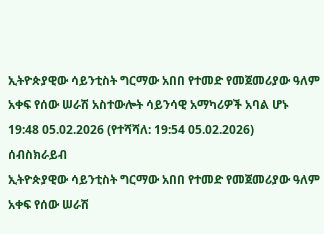ኢትዮጵያዊው ሳይንቲስት ግርማው አበበ የተመድ የመጀመሪያው ዓለም አቀፍ የሰው ሠራሽ አስተውሎት ሳይንሳዊ አማካሪዎች አባል ሆኑ
19:48 05.02.2026 (የተሻሻለ: 19:54 05.02.2026)
ሰብስክራይብ
ኢትዮጵያዊው ሳይንቲስት ግርማው አበበ የተመድ የመጀመሪያው ዓለም አቀፍ የሰው ሠራሽ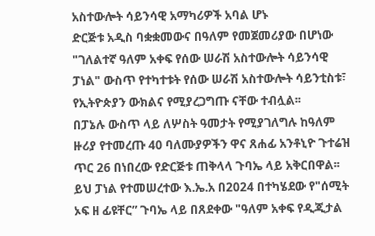አስተውሎት ሳይንሳዊ አማካሪዎች አባል ሆኑ
ድርጅቱ አዲስ ባቋቋመውና በዓለም የመጀመሪያው በሆነው "ገለልተኛ ዓለም አቀፍ የሰው ሠራሽ አስተውሎት ሳይንሳዊ ፓነል" ውስጥ የተካተቱት የሰው ሠራሽ አስተውሎት ሳይንቲስቱ፣ የኢትዮጵያን ውክልና የሚያረጋግጡ ናቸው ተብሏል፡፡
በፓኔሉ ውስጥ ላይ ለሦስት ዓመታት የሚያገለግሉ ከዓለም ዙሪያ የተመረጡ 40 ባለሙያዎችን ዋና ጸሐፊ አንቶኒዮ ጉተሬዝ ጥር 26 በነበረው የድርጅቱ ጠቅላላ ጉባኤ ላይ አቅርበዋል፡፡
ይህ ፓነል የተመሠረተው እ.ኤ.አ በ2024 በተካሄደው የ"ሰሚት ኦፍ ዘ ፊዩቸር” ጉባኤ ላይ በጸደቀው "ዓለም አቀፍ የዲጂታል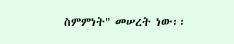ስምምነት" መሠረት ነው፡፡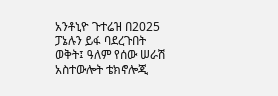አንቶኒዮ ጉተሬዝ በ2025 ፓኔሉን ይፋ ባደረጉበት ወቅት፤ ዓለም የሰው ሠራሽ አስተውሎት ቴክኖሎጂ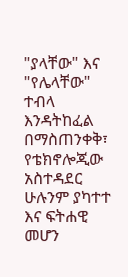"ያላቸው" እና "የሌላቸው" ተብላ እንዳትከፈል በማስጠንቀቅ፣ የቴክኖሎጂው አስተዳደር ሁሉንም ያካተተ እና ፍትሐዊ መሆን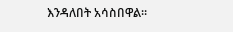እንዳለበት አሳስበዋል።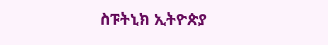ስፑትኒክ ኢትዮጵያ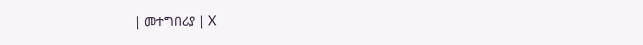| መተግበሪያ | X